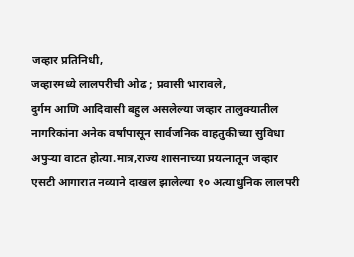जव्हार प्रतिनिधी,
जव्हारमध्ये लालपरीची ओढ ; प्रवासी भारावले,
दुर्गम आणि आदिवासी बहुल असलेल्या जव्हार तालुक्यातील नागरिकांना अनेक वर्षांपासून सार्वजनिक वाहतुकीच्या सुविधा अपुऱ्या वाटत होत्या.मात्र,राज्य शासनाच्या प्रयत्नातून जव्हार एसटी आगारात नव्याने दाखल झालेल्या १० अत्याधुनिक लालपरी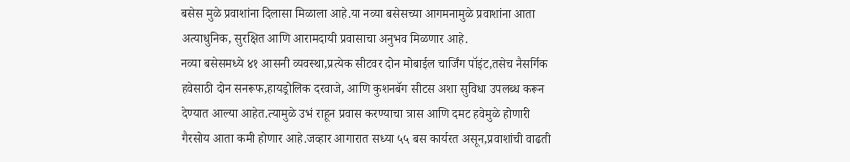बसेस मुळे प्रवाशांना दिलासा मिळाला आहे.या नव्या बसेसच्या आगमनामुळे प्रवाशांना आता अत्याधुनिक, सुरक्षित आणि आरामदायी प्रवासाचा अनुभव मिळणार आहे.
नव्या बसेसमध्ये ४१ आसनी व्यवस्था,प्रत्येक सीटवर दोन मोबाईल चार्जिंग पॉइंट,तसेच नैसर्गिक हवेसाठी दोन सनरूफ,हायड्रोलिक दरवाजे, आणि कुशनबॅग सीटस अशा सुविधा उपलब्ध करून देण्यात आल्या आहेत.त्यामुळे उभं राहून प्रवास करण्याचा त्रास आणि दमट हवेमुळे होणारी गैरसोय आता कमी होणार आहे.जव्हार आगारात सध्या ५५ बस कार्यरत असून,प्रवाशांची वाढती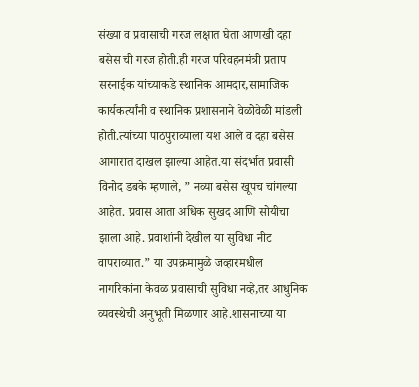संख्या व प्रवासाची गरज लक्षात घेता आणखी दहा बसेस ची गरज होती.ही गरज परिवहनमंत्री प्रताप सरनाईक यांच्याकडे स्थानिक आमदार,सामाजिक कार्यकर्त्यांनी व स्थानिक प्रशासनाने वेळोवेळी मांडली होती.त्यांच्या पाठपुराव्याला यश आले व दहा बसेस आगारात दाखल झाल्या आहेत.या संदर्भात प्रवासी विनोद डबके म्हणाले, ” नव्या बसेस खूपच चांगल्या आहेत. प्रवास आता अधिक सुखद आणि सोयीचा झाला आहे. प्रवाशांनी देखील या सुविधा नीट वापराव्यात.” या उपक्रमामुळे जव्हारमधील नागरिकांना केवळ प्रवासाची सुविधा नव्हे,तर आधुनिक व्यवस्थेची अनुभूती मिळणार आहे.शासनाच्या या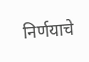निर्णयाचे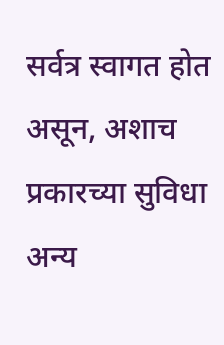सर्वत्र स्वागत होत असून, अशाच प्रकारच्या सुविधा अन्य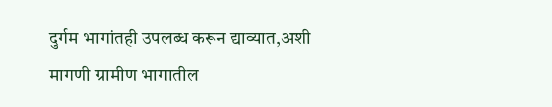दुर्गम भागांतही उपलब्ध करून द्याव्यात,अशी मागणी ग्रामीण भागातील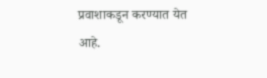प्रवाशाकडून करण्यात येत आहे.